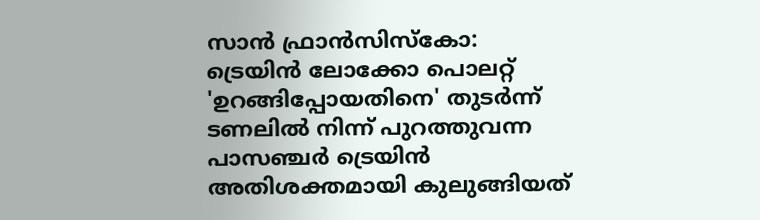സാൻ ഫ്രാൻസിസ്കോ: ട്രെയിൻ ലോക്കോ പൊലറ്റ് 'ഉറങ്ങിപ്പോയതിനെ' തുടർന്ന് ടണലിൽ നിന്ന് പുറത്തുവന്ന പാസഞ്ചർ ട്രെയിൻ അതിശക്തമായി കുലുങ്ങിയത്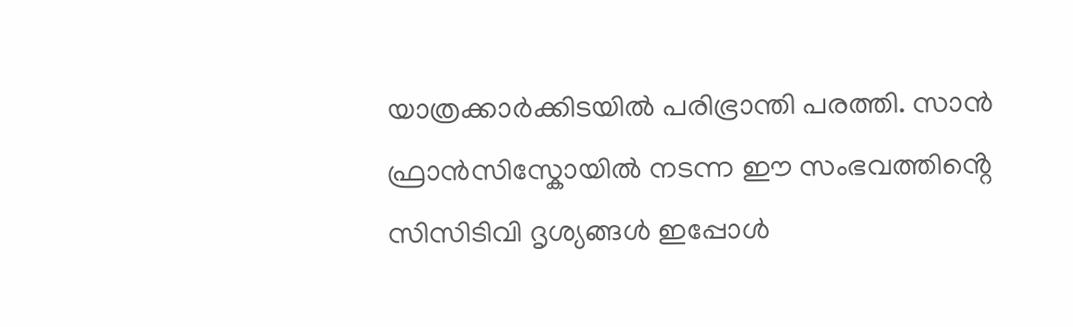യാത്രക്കാർക്കിടയിൽ പരിഭ്രാന്തി പരത്തി. സാൻ ഫ്രാൻസിസ്കോയിൽ നടന്ന ഈ സംഭവത്തിൻ്റെ സിസിടിവി ദൃശ്യങ്ങൾ ഇപ്പോൾ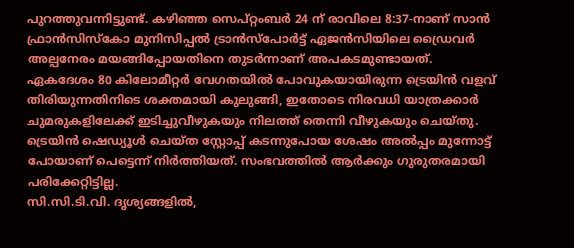പുറത്തുവന്നിട്ടുണ്ട്. കഴിഞ്ഞ സെപ്റ്റംബർ 24 ന് രാവിലെ 8:37-നാണ് സാൻ ഫ്രാൻസിസ്കോ മുനിസിപ്പൽ ട്രാൻസ്പോർട്ട് ഏജൻസിയിലെ ഡ്രൈവർ അല്പനേരം മയങ്ങിപ്പോയതിനെ തുടർന്നാണ് അപകടമുണ്ടായത്.
ഏകദേശം 80 കിലോമീറ്റർ വേഗതയിൽ പോവുകയായിരുന്ന ട്രെയിൻ വളവ് തിരിയുന്നതിനിടെ ശക്തമായി കുലുങ്ങി, ഇതോടെ നിരവധി യാത്രക്കാർ ചുമരുകളിലേക്ക് ഇടിച്ചുവീഴുകയും നിലത്ത് തെന്നി വീഴുകയും ചെയ്തു. ട്രെയിൻ ഷെഡ്യൂൾ ചെയ്ത സ്റ്റോപ്പ് കടന്നുപോയ ശേഷം അൽപ്പം മുന്നോട്ട് പോയാണ് പെട്ടെന്ന് നിർത്തിയത്. സംഭവത്തിൽ ആർക്കും ഗുരുതരമായി പരിക്കേറ്റിട്ടില്ല.
സി.സി.ടി.വി. ദൃശ്യങ്ങളിൽ,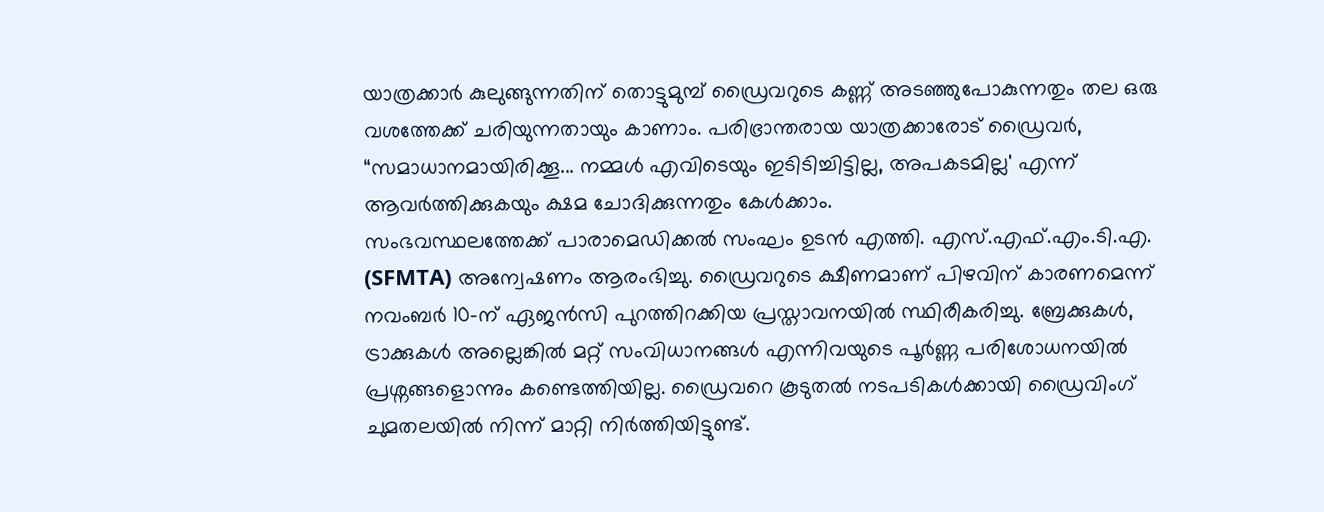യാത്രക്കാർ കുലുങ്ങുന്നതിന് തൊട്ടുമുമ്പ് ഡ്രൈവറുടെ കണ്ണ് അടഞ്ഞുപോകുന്നതും തല ഒരു വശത്തേക്ക് ചരിയുന്നതായും കാണാം. പരിഭ്രാന്തരായ യാത്രക്കാരോട് ഡ്രൈവർ, “സമാധാനമായിരിക്കൂ... നമ്മൾ എവിടെയും ഇടിടിച്ചിട്ടില്ല, അപകടമില്ല' എന്ന് ആവർത്തിക്കുകയും ക്ഷമ ചോദിക്കുന്നതും കേൾക്കാം.
സംഭവസ്ഥലത്തേക്ക് പാരാമെഡിക്കൽ സംഘം ഉടൻ എത്തി. എസ്.എഫ്.എം.ടി.എ. (SFMTA) അന്വേഷണം ആരംഭിച്ചു. ഡ്രൈവറുടെ ക്ഷീണമാണ് പിഴവിന് കാരണമെന്ന് നവംബർ 10-ന് ഏജൻസി പുറത്തിറക്കിയ പ്രസ്താവനയിൽ സ്ഥിരീകരിച്ചു. ബ്രേക്കുകൾ, ട്രാക്കുകൾ അല്ലെങ്കിൽ മറ്റ് സംവിധാനങ്ങൾ എന്നിവയുടെ പൂർണ്ണ പരിശോധനയിൽ പ്രശ്നങ്ങളൊന്നും കണ്ടെത്തിയില്ല. ഡ്രൈവറെ കൂടുതൽ നടപടികൾക്കായി ഡ്രൈവിംഗ് ചുമതലയിൽ നിന്ന് മാറ്റി നിർത്തിയിട്ടുണ്ട്.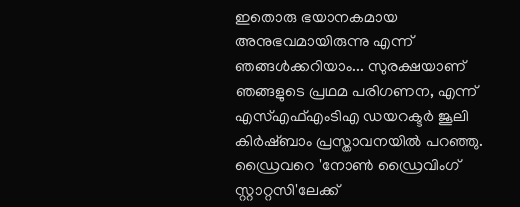ഇതൊരു ഭയാനകമായ അനുഭവമായിരുന്നു എന്ന് ഞങ്ങൾക്കറിയാം... സുരക്ഷയാണ് ഞങ്ങളുടെ പ്രഥമ പരിഗണന, എന്ന് എസ്എഫ്എംടിഎ ഡയറക്ടർ ജൂലി കിർഷ്ബാം പ്രസ്താവനയിൽ പറഞ്ഞു. ഡ്രൈവറെ 'നോൺ ഡ്രൈവിംഗ് സ്റ്റാറ്റസി'ലേക്ക്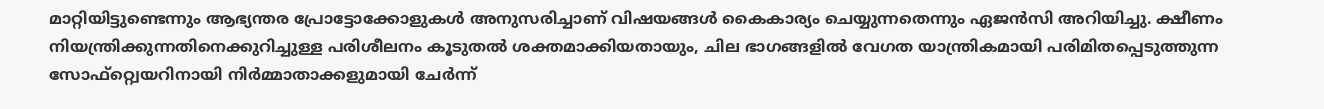മാറ്റിയിട്ടുണ്ടെന്നും ആഭ്യന്തര പ്രോട്ടോക്കോളുകൾ അനുസരിച്ചാണ് വിഷയങ്ങൾ കൈകാര്യം ചെയ്യുന്നതെന്നും ഏജൻസി അറിയിച്ചു. ക്ഷീണം നിയന്ത്രിക്കുന്നതിനെക്കുറിച്ചുള്ള പരിശീലനം കൂടുതൽ ശക്തമാക്കിയതായും, ചില ഭാഗങ്ങളിൽ വേഗത യാന്ത്രികമായി പരിമിതപ്പെടുത്തുന്ന സോഫ്റ്റ്വെയറിനായി നിർമ്മാതാക്കളുമായി ചേർന്ന്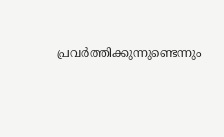പ്രവർത്തിക്കുന്നുണ്ടെന്നും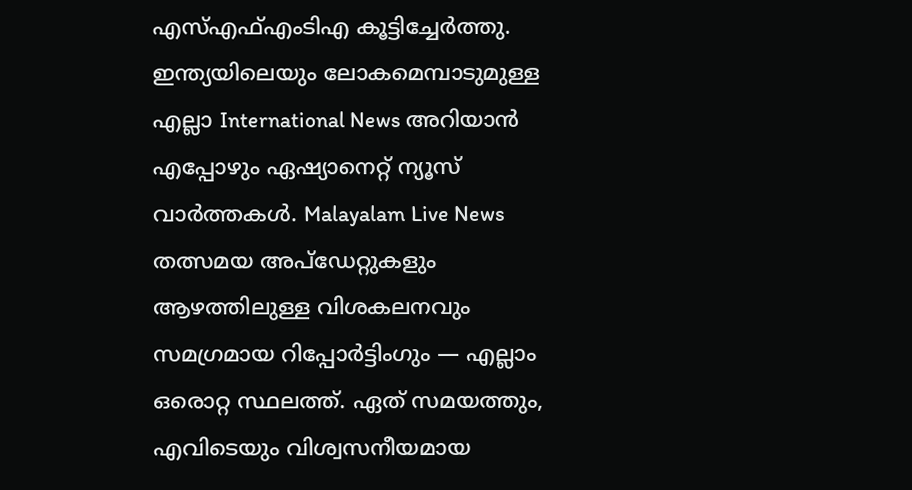എസ്എഫ്എംടിഎ കൂട്ടിച്ചേർത്തു.
ഇന്ത്യയിലെയും ലോകമെമ്പാടുമുള്ള എല്ലാ International News അറിയാൻ എപ്പോഴും ഏഷ്യാനെറ്റ് ന്യൂസ് വാർത്തകൾ. Malayalam Live News തത്സമയ അപ്ഡേറ്റുകളും ആഴത്തിലുള്ള വിശകലനവും സമഗ്രമായ റിപ്പോർട്ടിംഗും — എല്ലാം ഒരൊറ്റ സ്ഥലത്ത്. ഏത് സമയത്തും, എവിടെയും വിശ്വസനീയമായ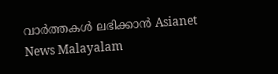വാർത്തകൾ ലഭിക്കാൻ Asianet News Malayalam